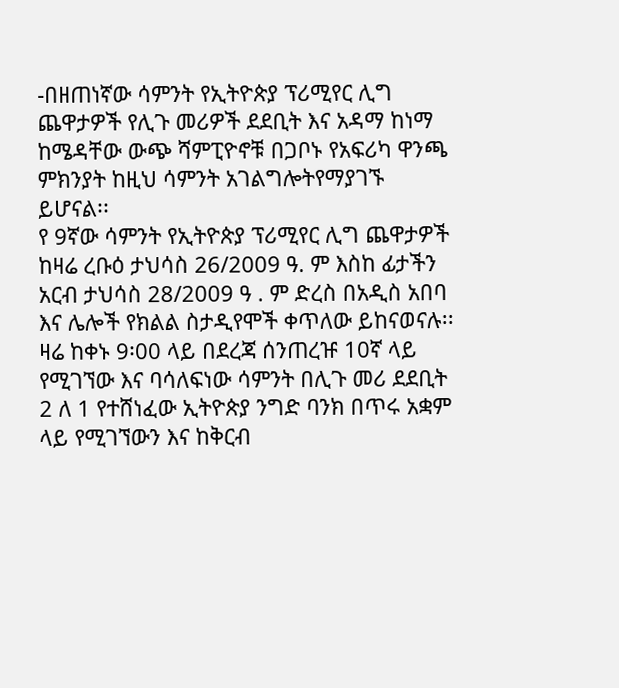-በዘጠነኛው ሳምንት የኢትዮጵያ ፕሪሚየር ሊግ ጨዋታዎች የሊጉ መሪዎች ደደቢት እና አዳማ ከነማ ከሜዳቸው ውጭ ሻምፒዮኖቹ በጋቦኑ የአፍሪካ ዋንጫ ምክንያት ከዚህ ሳምንት አገልግሎትየማያገኙ ይሆናል፡፡
የ 9ኛው ሳምንት የኢትዮጵያ ፕሪሚየር ሊግ ጨዋታዎች ከዛሬ ረቡዕ ታህሳስ 26/2009 ዓ. ም እስከ ፊታችን አርብ ታህሳስ 28/2009 ዓ . ም ድረስ በአዲስ አበባ እና ሌሎች የክልል ስታዲየሞች ቀጥለው ይከናወናሉ፡፡
ዛሬ ከቀኑ 9፡00 ላይ በደረጃ ሰንጠረዡ 10ኛ ላይ የሚገኘው እና ባሳለፍነው ሳምንት በሊጉ መሪ ደደቢት 2 ለ 1 የተሸነፈው ኢትዮጵያ ንግድ ባንክ በጥሩ አቋም ላይ የሚገኘውን እና ከቅርብ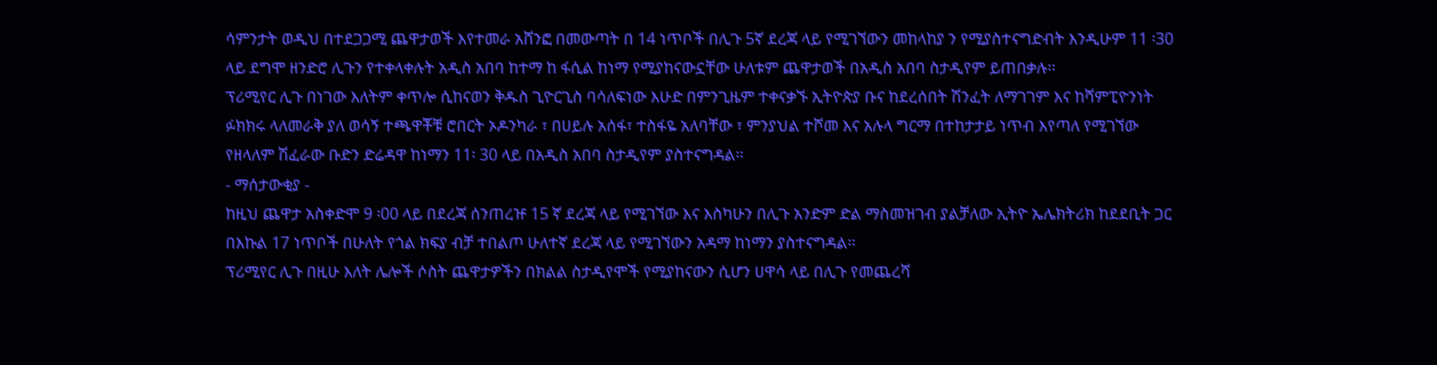ሳምንታት ወዲህ በተደጋጋሚ ጨዋታወች እየተመራ አሸንፎ በመውጣት በ 14 ነጥቦች በሊጉ 5ኛ ደረጃ ላይ የሚገኘውን መከላከያ ን የሚያስተናግድብት እንዲሁም 11 ፡30 ላይ ደግሞ ዘንድሮ ሊጉን የተቀላቀሉት አዲስ አበባ ከተማ ከ ፋሲል ከነማ የሚያከናውኗቸው ሁለቱም ጨዋታወች በአዲስ አበባ ስታዲየም ይጠበቃሉ፡፡
ፕሪሚየር ሊጉ በነገው እለትም ቀጥሎ ሲከናወን ቅዱስ ጊዮርጊስ ባሳለፍነው እሁድ በምንጊዜም ተቀናቃኙ ኢትዮጵያ ቡና ከደረሰበት ሽንፈት ለማገገም እና ከሻምፒዮንነት ፉክክሩ ላለመራቅ ያለ ወሳኝ ተጫዋቾቹ ሮበርት ኦዶንካራ ፣ በሀይሉ አሰፋ፣ ተስፋዬ አለባቸው ፣ ምንያህል ተሾመ እና አሉላ ግርማ በተከታታይ ነጥብ እየጣለ የሚገኘው የዘላለም ሽፈራው ቡድን ድሬዳዋ ከነማን 11፡ 30 ላይ በአዲስ አበባ ስታዲየም ያስተናግዳል፡፡
- ማሰታውቂያ -
ከዚህ ጨዋታ አስቀድሞ 9 ፡00 ላይ በደረጃ ሰንጠረዡ 15 ኛ ደረጃ ላይ የሚገኘው እና እስካሁን በሊጉ አንድም ድል ማስመዝገብ ያልቻለው ኢትዮ ኤሌክትሪክ ከደደቢት ጋር በእኩል 17 ነጥቦች በሁለት የጎል ክፍያ ብቻ ተበልጦ ሁለተኛ ደረጃ ላይ የሚገኘውን አዳማ ከነማን ያስተናግዳል፡፡
ፕሪሚየር ሊጉ በዚሁ እለት ሌሎች ሶስት ጨዋታዎችን በክልል ስታዲየሞች የሚያከናውን ሲሆን ሀዋሳ ላይ በሊጉ የመጨረሻ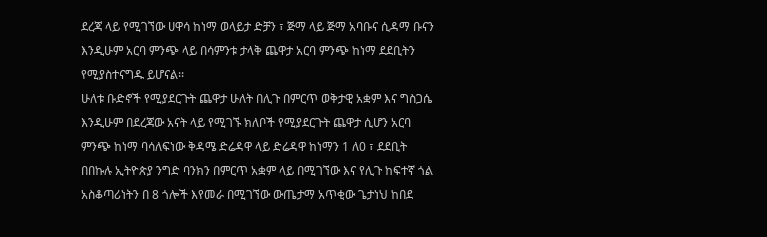ደረጃ ላይ የሚገኘው ሀዋሳ ከነማ ወላይታ ድቻን ፣ ጅማ ላይ ጅማ አባቡና ሲዳማ ቡናን እንዲሁም አርባ ምንጭ ላይ በሳምንቱ ታላቅ ጨዋታ አርባ ምንጭ ከነማ ደደቢትን የሚያስተናግዱ ይሆናል፡፡
ሁለቱ ቡድኖች የሚያደርጉት ጨዋታ ሁለት በሊጉ በምርጥ ወቅታዊ አቋም እና ግስጋሴ እንዲሁም በደረጃው አናት ላይ የሚገኙ ክለቦች የሚያደርጉት ጨዋታ ሲሆን አርባ ምንጭ ከነማ ባሳለፍነው ቅዳሜ ድሬዳዋ ላይ ድሬዳዋ ከነማን 1 ለ0 ፣ ደደቢት በበኩሉ ኢትዮጵያ ንግድ ባንክን በምርጥ አቋም ላይ በሚገኘው እና የሊጉ ከፍተኛ ጎል አስቆጣሪነትን በ 8 ጎሎች እየመራ በሚገኘው ውጤታማ አጥቂው ጌታነህ ከበደ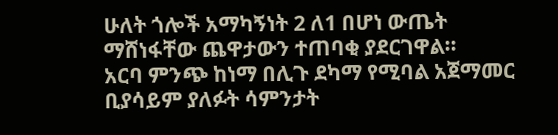ሁለት ጎሎች አማካኝነት 2 ለ1 በሆነ ውጤት ማሸነፋቸው ጨዋታውን ተጠባቂ ያደርገዋል፡፡
አርባ ምንጭ ከነማ በሊጉ ደካማ የሚባል አጀማመር ቢያሳይም ያለፉት ሳምንታት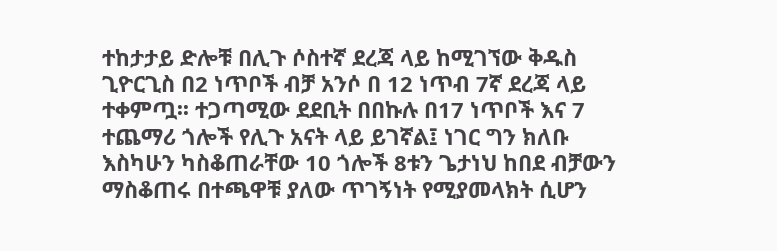ተከታታይ ድሎቹ በሊጉ ሶስተኛ ደረጃ ላይ ከሚገኘው ቅዱስ ጊዮርጊስ በ2 ነጥቦች ብቻ አንሶ በ 12 ነጥብ 7ኛ ደረጃ ላይ ተቀምጧ፡፡ ተጋጣሚው ደደቢት በበኩሉ በ17 ነጥቦች እና 7 ተጨማሪ ጎሎች የሊጉ አናት ላይ ይገኛል፤ ነገር ግን ክለቡ እስካሁን ካስቆጠራቸው 10 ጎሎች 8ቱን ጌታነህ ከበደ ብቻውን ማስቆጠሩ በተጫዋቹ ያለው ጥገኝነት የሚያመላክት ሲሆን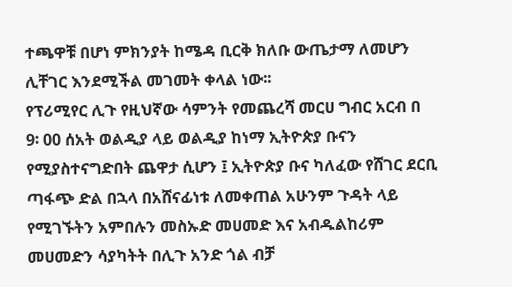ተጫዋቹ በሆነ ምክንያት ከሜዳ ቢርቅ ክለቡ ውጤታማ ለመሆን ሊቸገር እንደሚችል መገመት ቀላል ነው፡፡
የፕሪሚየር ሊጉ የዚህኛው ሳምንት የመጨረሻ መርሀ ግብር አርብ በ 9፡ 00 ሰአት ወልዲያ ላይ ወልዲያ ከነማ ኢትዮጵያ ቡናን የሚያስተናግድበት ጨዋታ ሲሆን ፤ ኢትዮጵያ ቡና ካለፈው የሸገር ደርቢ ጣፋጭ ድል በኋላ በአሸናፊነቱ ለመቀጠል አሁንም ጉዳት ላይ የሚገኙትን አምበሉን መስኡድ መሀመድ እና አብዱልከሪም መሀመድን ሳያካትት በሊጉ አንድ ጎል ብቻ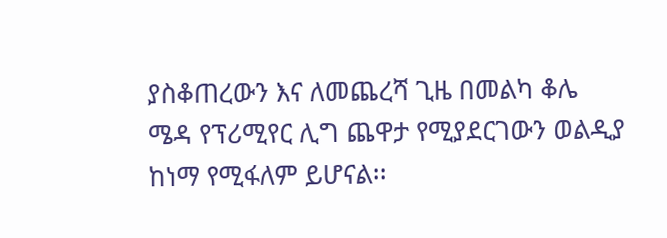ያስቆጠረውን እና ለመጨረሻ ጊዜ በመልካ ቆሌ ሜዳ የፕሪሚየር ሊግ ጨዋታ የሚያደርገውን ወልዲያ ከነማ የሚፋለም ይሆናል፡፡